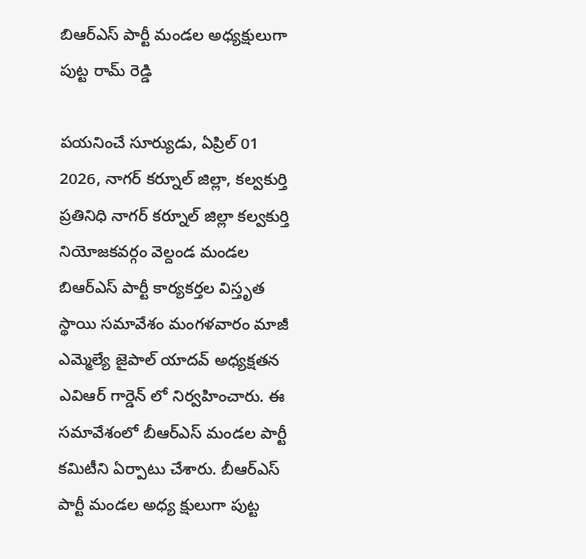బిఆర్ఎస్ పార్టీ మండల అధ్యక్షులుగా పుట్ట రామ్ రెడ్డి

పయనించే సూర్యుడు, ఏప్రిల్ 01 2026, నాగర్ కర్నూల్ జిల్లా, కల్వకుర్తి ప్రతినిధి నాగర్ కర్నూల్ జిల్లా కల్వకుర్తి నియోజకవర్గం వెల్దండ మండల బిఆర్ఎస్ పార్టీ కార్యకర్తల విస్తృత స్థాయి సమావేశం మంగళవారం మాజీ ఎమ్మెల్యే జైపాల్ యాదవ్ అధ్యక్షతన ఎవిఆర్ గార్డెన్ లో నిర్వహించారు. ఈ సమావేశంలో బీఆర్ఎస్ మండల పార్టీ కమిటీని ఏర్పాటు చేశారు. బీఆర్ఎస్ పార్టీ మండల అధ్య క్షులుగా పుట్ట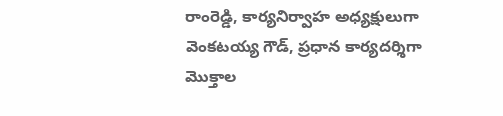రాంరెడ్డి, కార్యనిర్వాహ అధ్యక్షులుగా వెంకటయ్య గౌడ్, ప్రధాన కార్యదర్శిగా మొక్తాల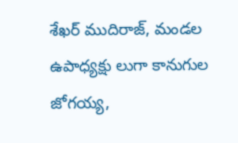శేఖర్ ముదిరాజ్, మండల ఉపాధ్యక్షు లుగా కానుగుల జోగయ్య,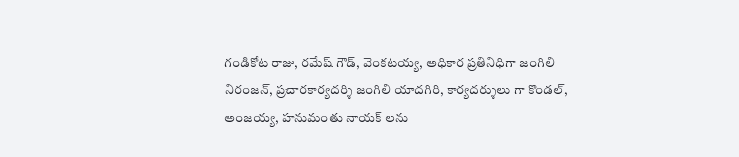గండికోట రాజు, రమేష్ గౌడ్, వెంకటయ్య, అధికార ప్రతినిధిగా జంగిలి నిరంజన్, ప్రచారకార్యదర్శి జంగిలి యాదగిరి, కార్యదర్శులు గా కొండల్, అంజయ్య, హనుమంతు నాయక్ లను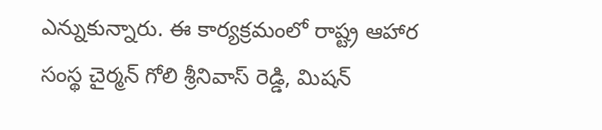ఎన్నుకున్నారు. ఈ కార్యక్రమంలో రాష్ట్ర ఆహార సంస్థ చైర్మన్ గోలి శ్రీనివాస్ రెడ్డి, మిషన్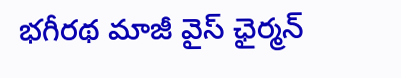భగీరథ మాజీ వైస్ ఛైర్మన్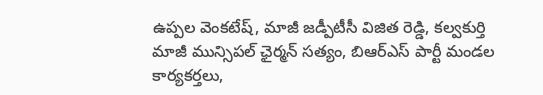ఉప్పల వెంకటేష్, మాజీ జడ్పీటీసీ విజిత రెడ్డి, కల్వకుర్తి మాజీ మున్సిపల్ ఛైర్మన్ సత్యం, బిఆర్ఎస్ పార్టీ మండల కార్యకర్తలు,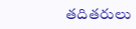తదితరులు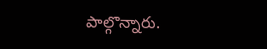పాల్గొన్నారు.